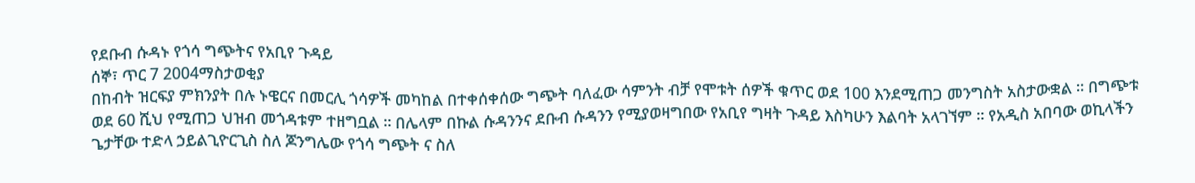የደቡብ ሱዳኑ የጎሳ ግጭትና የአቢየ ጉዳይ
ሰኞ፣ ጥር 7 2004ማስታወቂያ
በከብት ዝርፍያ ምክንያት በሉ ኑዌርና በመርሊ ጎሳዎች መካከል በተቀሰቀሰው ግጭት ባለፈው ሳምንት ብቻ የሞቱት ሰዎች ቁጥር ወደ 100 እንደሚጠጋ መንግስት አስታውቋል ። በግጭቱ ወደ 60 ሺህ የሚጠጋ ህዝብ መጎዳቱም ተዘግቧል ። በሌላም በኩል ሱዳንንና ደቡብ ሱዳንን የሚያወዛግበው የአቢየ ግዛት ጉዳይ እስካሁን እልባት አላገኘም ። የአዲስ አበባው ወኪላችን ጌታቸው ተድላ ኃይልጊዮርጊስ ስለ ጆንግሌው የጎሳ ግጭት ና ስለ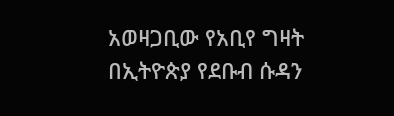አወዛጋቢው የአቢየ ግዛት በኢትዮጵያ የደቡብ ሱዳን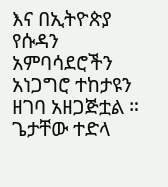እና በኢትዮጵያ የሱዳን አምባሳደሮችን አነጋግሮ ተከታዩን ዘገባ አዘጋጅቷል ።
ጌታቸው ተድላ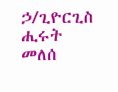ኃ/ጊዮርጊስ
ሒሩት መለሰ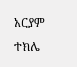አርያም ተክሌ